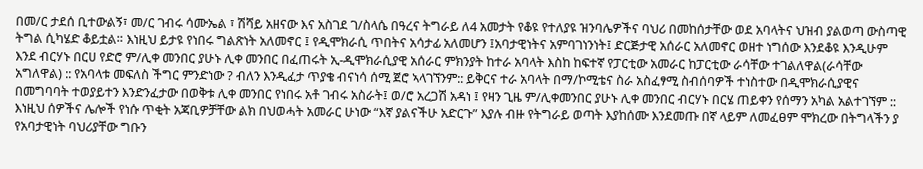በመ/ር ታደሰ ቢተውልኝ፣ መ/ር ገብሩ ሳሙኤል ፣ ሽሻይ አዘናው እና አስገደ ገ/ስላሴ በዓረና ትግራይ ለ4 አመታት የቆዩ የተለያዩ ዝንባሌዎችና ባህሪ በመከሰታቸው ወደ አባላትና ህዝብ ያልወጣ ውስጣዊ ትግል ሲካሄድ ቆይቷል። እነዚህ ይታዩ የነበሩ ግልጽነት አለመኖር ፤ የዲሞክራሲ ጥበትና አሳታፊ አለመሆን ፤አባታዊነትና አምባገነንነት፤ ድርጅታዊ አሰራር አለመኖር ወዘተ ነግሰው እንደቆዩ እንዲሁም እንደ ብርሃኑ በርሀ የድሮ ም/ሊቀ መንበር ያሁኑ ሊቀ መንበር በፈጠሩት ኢ-ዲሞክራሲያዊ አሰራር ምክንያት ከተራ አባላት እስከ ከፍተኛ የፓርቲው አመራር ከፓርቲው ራሳቸው ተገልለዋል(ራሳቸው አግለዋል) :: የአባላቱ መፍለስ ችግር ምንድነው ? ብለን እንዲፈታ ጥያቄ ብናነሳ ሰሚ ጀሮ ኣላገኘንም:: ይቅርና ተራ አባላት በማ/ኮሚቴና ስራ አስፈፃሚ ስብሰባዎች ተነስተው በዲሞክራሲያዊና በመግባባት ተወያይተን እንድንፈታው በወቅቱ ሊቀ መንበር የነበሩ አቶ ገብሩ አስራት፤ ወ/ሮ አረጋሽ አዳነ ፤ የዛን ጊዜ ም/ሊቀመንበር ያሁኑ ሊቀ መንበር ብርሃኑ በርሄ ጠይቀን የሰማን አካል አልተገኘም :: እነዚህ ሰዎችና ሌሎች የነሱ ጥቂት አጃቢዎቻቸው ልክ በህወሓት አመራር ሁነው “እኛ ያልናችሁ አድርጉ” እያሉ ብዙ የትግራይ ወጣት እያከሰሙ እንደመጡ በኛ ላይም ለመፈፀም ሞክረው በትግላችን ያ የአባታዊነት ባህሪያቸው ግቡን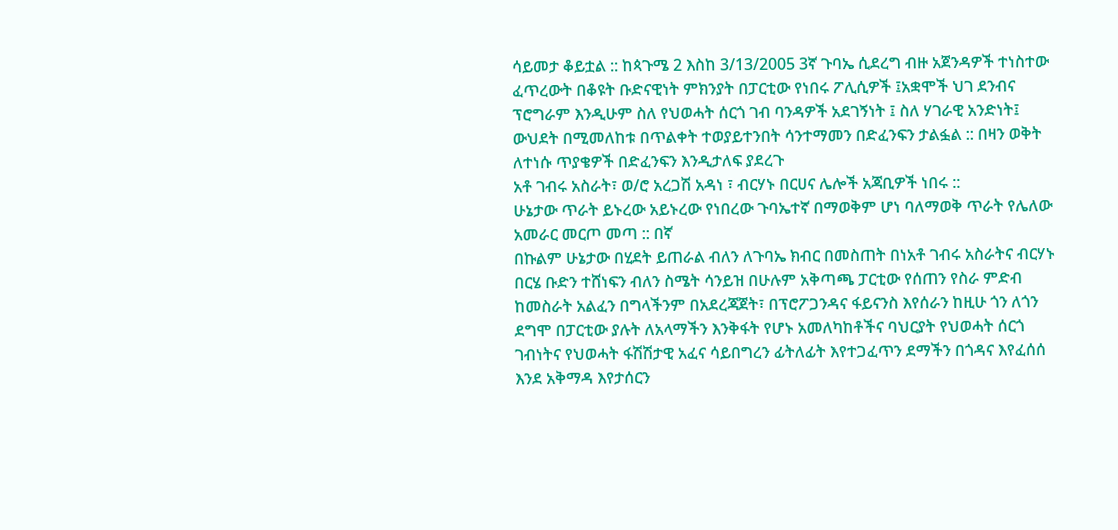ሳይመታ ቆይቷል :: ከጳጉሜ 2 እስከ 3/13/2005 3ኛ ጉባኤ ሲደረግ ብዙ አጀንዳዎች ተነስተው ፈጥረውት በቆዩት ቡድናዊነት ምክንያት በፓርቲው የነበሩ ፖሊሲዎች ፤አቋሞች ህገ ደንብና ፕሮግራም እንዲሁም ስለ የህወሓት ሰርጎ ገብ ባንዳዎች አደገኝነት ፤ ስለ ሃገራዊ አንድነት፤ ውህደት በሚመለከቱ በጥልቀት ተወያይተንበት ሳንተማመን በድፈንፍን ታልፏል :: በዛን ወቅት ለተነሱ ጥያቄዎች በድፈንፍን እንዲታለፍ ያደረጉ
አቶ ገብሩ አስራት፣ ወ/ሮ አረጋሽ አዳነ ፣ ብርሃኑ በርሀና ሌሎች አጃቢዎች ነበሩ ::
ሁኔታው ጥራት ይኑረው አይኑረው የነበረው ጉባኤተኛ በማወቅም ሆነ ባለማወቅ ጥራት የሌለው አመራር መርጦ መጣ :: በኛ
በኩልም ሁኔታው በሂደት ይጠራል ብለን ለጉባኤ ክብር በመስጠት በነአቶ ገብሩ አስራትና ብርሃኑ በርሄ ቡድን ተሸነፍን ብለን ስሜት ሳንይዝ በሁሉም አቅጣጫ ፓርቲው የሰጠን የስራ ምድብ ከመስራት አልፈን በግላችንም በአደረጃጀት፣ በፕሮፖጋንዳና ፋይናንስ እየሰራን ከዚሁ ጎን ለጎን ደግሞ በፓርቲው ያሉት ለአላማችን እንቅፋት የሆኑ አመለካከቶችና ባህርያት የህወሓት ሰርጎ ገብነትና የህወሓት ፋሽሽታዊ አፈና ሳይበግረን ፊትለፊት እየተጋፈጥን ደማችን በጎዳና እየፈሰሰ እንደ አቅማዳ እየታሰርን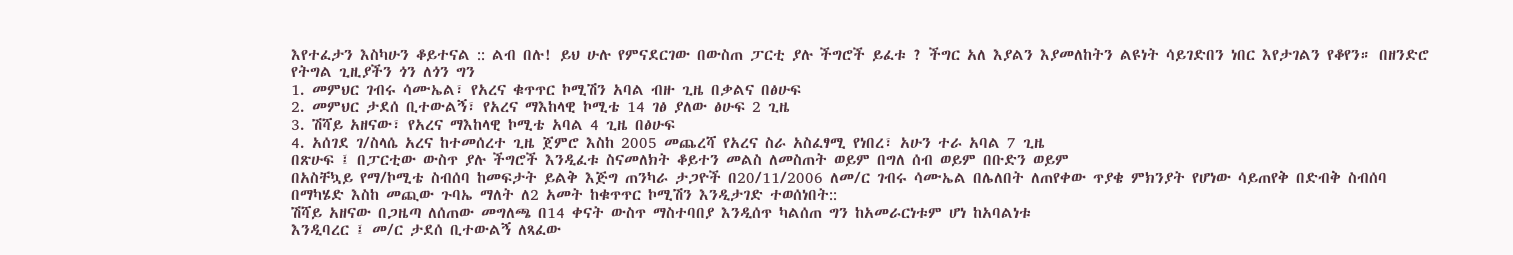እየተፈታን እስካሁን ቆይተናል :: ልብ በሉ! ይህ ሁሉ የምናደርገው በውስጠ ፓርቲ ያሉ ችግሮች ይፈቱ ? ችግር አለ እያልን እያመለከትን ልዩነት ሳይገድበን ነበር እየታገልን የቆየን። በዘንድሮ የትግል ጊዚያችን ጎን ለጎን ግን
1. መምህር ገብሩ ሳሙኤል፣ የአረና ቁጥጥር ኮሚሽን አባል ብዙ ጊዜ በቃልና በፅሁፍ
2. መምህር ታደሰ ቢተውልኝ፣ የአረና ማእከላዊ ኮሚቴ 14 ገፅ ያለው ፅሁፍ 2 ጊዜ
3. ሽሻይ አዘናው፣ የአረና ማእከላዊ ኮሚቴ አባል 4 ጊዜ በፅሁፍ
4. አሰገደ ገ/ስላሴ አረና ከተመሰረተ ጊዜ ጀምሮ እስከ 2005 መጨረሻ የአረና ስራ አስፈፃሚ የነበረ፣ አሁን ተራ አባል 7 ጊዜ
በጽሁፍ ፤ በፓርቲው ውስጥ ያሉ ችግሮች እንዲፈቱ ስናመለክት ቆይተን መልስ ለመስጠት ወይም በግለ ሰብ ወይም በቡድን ወይም
በአስቸኳይ የማ/ኮሚቴ ስብሰባ ከመፍታት ይልቅ እጅግ ጠንካራ ታጋዮች በ20/11/2006 ለመ/ር ገብሩ ሳሙኤል በሌለበት ለጠየቀው ጥያቄ ምክንያት የሆነው ሳይጠየቅ በድብቅ ስብሰባ በማካሄድ እስከ መጪው ጉባኤ ማለት ለ2 አመት ከቁጥጥር ኮሚሽን እንዲታገድ ተወሰነበት::
ሽሻይ አዘናው በጋዜጣ ለሰጠው መግለጫ በ14 ቀናት ውስጥ ማስተባበያ እንዲሰጥ ካልሰጠ ግን ከአመራርነቱም ሆነ ከአባልነቱ
እንዲባረር ፤ መ/ር ታደሰ ቢተውልኝ ለጻፈው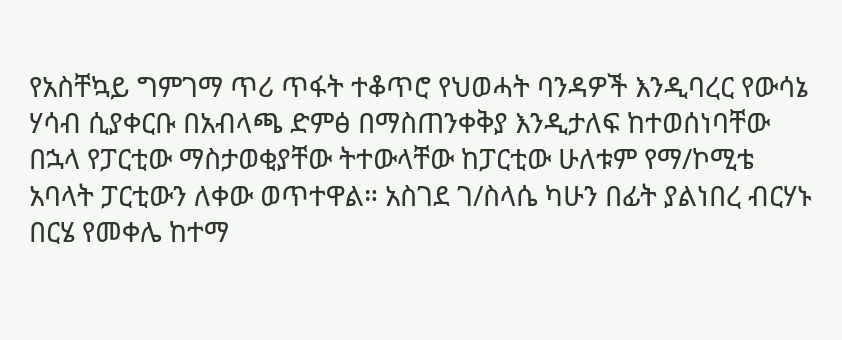የአስቸኳይ ግምገማ ጥሪ ጥፋት ተቆጥሮ የህወሓት ባንዳዎች እንዲባረር የውሳኔ ሃሳብ ሲያቀርቡ በአብላጫ ድምፅ በማስጠንቀቅያ እንዲታለፍ ከተወሰነባቸው በኋላ የፓርቲው ማስታወቂያቸው ትተውላቸው ከፓርቲው ሁለቱም የማ/ኮሚቴ አባላት ፓርቲውን ለቀው ወጥተዋል። አስገደ ገ/ስላሴ ካሁን በፊት ያልነበረ ብርሃኑ በርሄ የመቀሌ ከተማ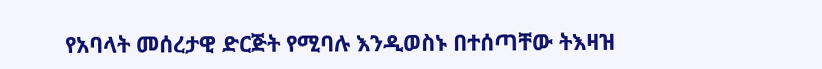የአባላት መሰረታዊ ድርጅት የሚባሉ እንዲወስኑ በተሰጣቸው ትእዛዝ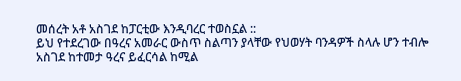መሰረት አቶ አስገደ ከፓርቲው እንዲባረር ተወስኗል ::
ይህ የተደረገው በዓረና አመራር ውስጥ ስልጣን ያላቸው የህወሃት ባንዳዎች ስላሉ ሆን ተብሎ አስገደ ከተመታ ዓረና ይፈርሳል ከሚል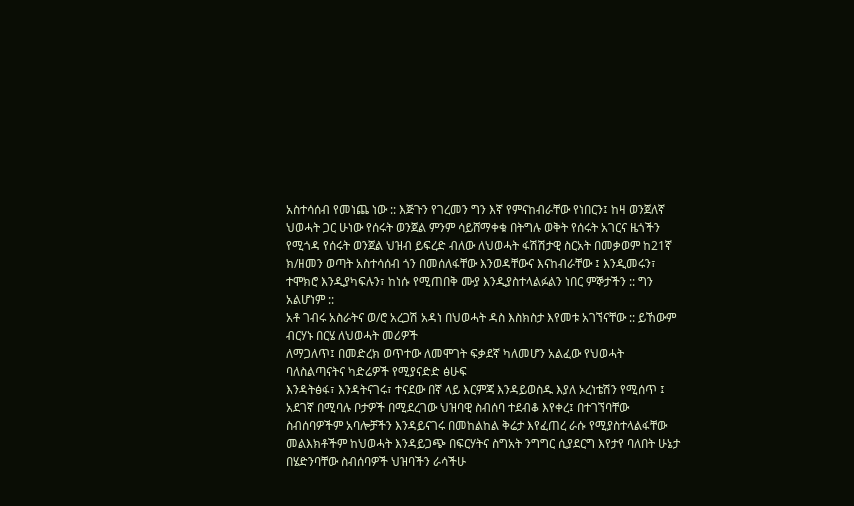አስተሳሰብ የመነጨ ነው :: እጅጉን የገረመን ግን እኛ የምናከብራቸው የነበርን፤ ከዛ ወንጀለኛ ህወሓት ጋር ሁነው የሰሩት ወንጀል ምንም ሳይሸማቀቁ በትግሉ ወቅት የሰሩት አገርና ዜጎችን የሚጎዳ የሰሩት ወንጀል ህዝብ ይፍረድ ብለው ለህወሓት ፋሽሽታዊ ስርአት በመቃወም ከ21ኛ ክ/ዘመን ወጣት አስተሳሰብ ጎን በመሰለፋቸው እንወዳቸውና እናከብራቸው ፤ እንዲመሩን፣ ተሞክሮ እንዲያካፍሉን፣ ከነሱ የሚጠበቅ ሙያ እንዲያስተላልፉልን ነበር ምኞታችን :: ግን አልሆነም ::
አቶ ገብሩ አስራትና ወ/ሮ አረጋሽ አዳነ በህወሓት ዳስ እስክስታ እየመቱ አገኘናቸው :: ይኸውም ብርሃኑ በርሄ ለህወሓት መሪዎች
ለማጋለጥ፤ በመድረክ ወጥተው ለመሞገት ፍቃደኛ ካለመሆን አልፈው የህወሓት ባለስልጣናትና ካድሬዎች የሚያናድድ ፅሁፍ
እንዳትፅፋ፣ እንዳትናገሩ፣ ተናደው በኛ ላይ እርምጃ እንዳይወስዱ እያለ ኦረነቴሽን የሚሰጥ ፤ አደገኛ በሚባሉ ቦታዎች በሚደረገው ህዝባዊ ስብሰባ ተደብቆ እየቀረ፤ በተገኘባቸው ስብሰባዎችም አባሎቻችን እንዳይናገሩ በመከልከል ቅሬታ እየፈጠረ ራሱ የሚያስተላልፋቸው መልእክቶችም ከህወሓት እንዳይጋጭ በፍርሃትና ስግአት ንግግር ሲያደርግ እየታየ ባለበት ሁኔታ በሄድንባቸው ስብሰባዎች ህዝባችን ራሳችሁ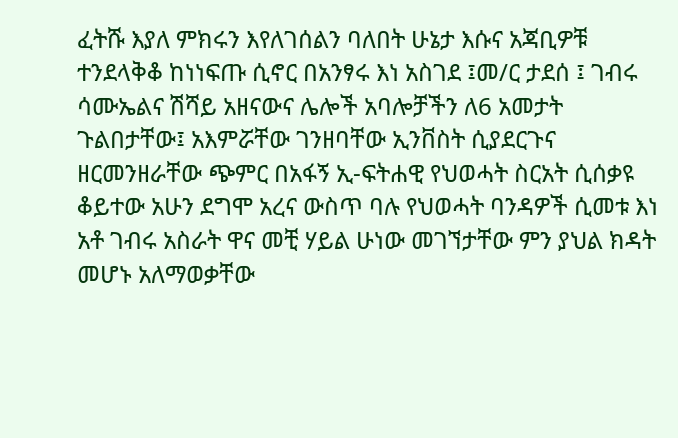ፈትሹ እያለ ምክሩን እየለገሰልን ባለበት ሁኔታ እሱና አጃቢዎቹ ተንደላቅቆ ከነነፍጡ ሲኖር በአንፃሩ እነ አስገደ ፤መ/ር ታደሰ ፤ ገብሩ ሳሙኤልና ሽሻይ አዘናውና ሌሎች አባሎቻችን ለ6 አመታት ጉልበታቸው፤ አእምሯቸው ገንዘባቸው ኢንቨስት ሲያደርጉና ዘርመንዘራቸው ጭምር በአፋኝ ኢ-ፍትሐዊ የህወሓት ስርአት ሲሰቃዩ ቆይተው አሁን ደግሞ አረና ውስጥ ባሉ የህወሓት ባንዳዎች ሲመቱ እነ አቶ ገብሩ አስራት ዋና መቺ ሃይል ሁነው መገኘታቸው ምን ያህል ክዳት መሆኑ አለማወቃቸው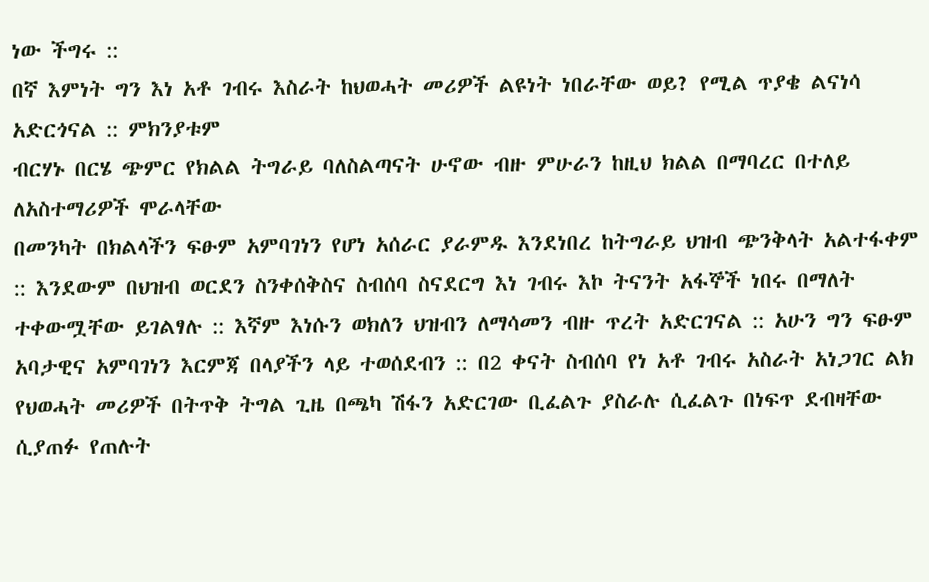ነው ችግሩ ::
በኛ እምነት ግን እነ አቶ ገብሩ እስራት ከህወሓት መሪዎች ልዩነት ነበራቸው ወይ? የሚል ጥያቄ ልናነሳ አድርጎናል :: ምክንያቱም
ብርሃኑ በርሄ ጭምር የክልል ትግራይ ባለስልጣናት ሁኖው ብዙ ምሁራን ከዚህ ክልል በማባረር በተለይ ለአስተማሪዎች ሞራላቸው
በመንካት በክልላችን ፍፁም አምባገነን የሆነ አሰራር ያራምዱ እንደነበረ ከትግራይ ህዝብ ጭንቅላት አልተፋቀም :: እንደውም በህዝብ ወርደን ስንቀሰቅስና ስብሰባ ስናደርግ እነ ገብሩ እኮ ትናንት አፋኞች ነበሩ በማለት ተቀውሟቸው ይገልፃሉ :: እኛም እነሱን ወክለን ህዝብን ለማሳመን ብዙ ጥረት አድርገናል :: አሁን ግን ፍፁም አባታዊና አምባገነን እርምጃ በላያችን ላይ ተወሰደብን :: በ2 ቀናት ስብሰባ የነ አቶ ገብሩ አስራት አነጋገር ልክ የህወሓት መሪዎች በትጥቅ ትግል ጊዜ በጫካ ሽፋን አድርገው ቢፈልጉ ያስራሉ ሲፈልጉ በነፍጥ ደብዛቸው ሲያጠፉ የጠሉት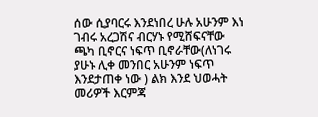ሰው ሲያባርሩ እንደነበረ ሁሉ አሁንም እነ ገብሩ አረጋሽና ብርሃኑ የሚሸፍናቸው ጫካ ቢኖርና ነፍጥ ቢኖራቸው(ለነገሩ ያሁኑ ሊቀ መንበር አሁንም ነፍጥ እንደታጠቀ ነው ) ልክ እንደ ህወሓት መሪዎች እርምጃ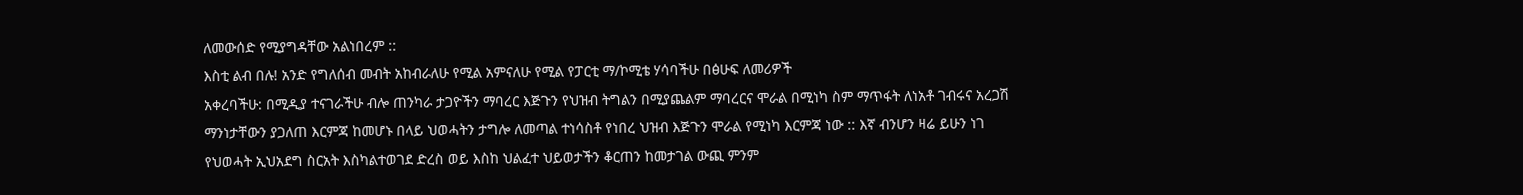ለመውሰድ የሚያግዳቸው አልነበረም ::
እስቲ ልብ በሉ! አንድ የግለሰብ መብት አከብራለሁ የሚል አምናለሁ የሚል የፓርቲ ማ/ኮሚቴ ሃሳባችሁ በፅሁፍ ለመሪዎች
አቀረባችሁ: በሚዲያ ተናገራችሁ ብሎ ጠንካራ ታጋዮችን ማባረር እጅጉን የህዝብ ትግልን በሚያጨልም ማባረርና ሞራል በሚነካ ስም ማጥፋት ለነአቶ ገብሩና አረጋሽ ማንነታቸውን ያጋለጠ እርምጃ ከመሆኑ በላይ ህወሓትን ታግሎ ለመጣል ተነሳስቶ የነበረ ህዝብ እጅጉን ሞራል የሚነካ እርምጃ ነው :: እኛ ብንሆን ዛሬ ይሁን ነገ የህወሓት ኢህአደግ ስርአት እስካልተወገደ ድረስ ወይ እስከ ህልፈተ ህይወታችን ቆርጠን ከመታገል ውጪ ምንም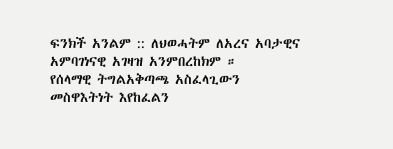ፍንክች አንልም :: ለህወሓትም ለአረና አባታዊና አምባገነናዊ አገዛዝ አንምበረከክም ።
የሰላማዊ ትግልአቅጣጫ አስፈላጊውን መስዋእትነት እየከፈልን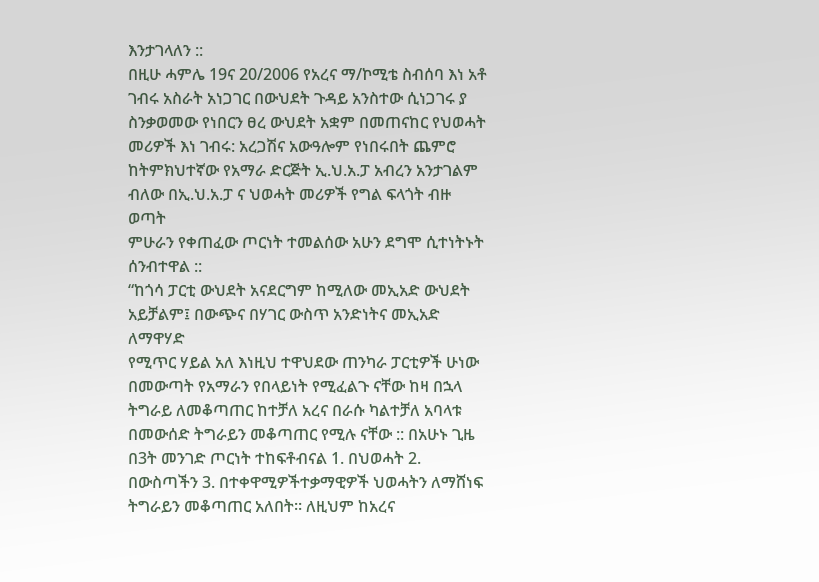እንታገላለን ::
በዚሁ ሓምሌ 19ና 20/2006 የአረና ማ/ኮሚቴ ስብሰባ እነ አቶ ገብሩ አስራት አነጋገር በውህደት ጉዳይ አንስተው ሲነጋገሩ ያ
ስንቃወመው የነበርን ፀረ ውህደት አቋም በመጠናከር የህወሓት መሪዎች እነ ገብሩ: አረጋሽና አውዓሎም የነበሩበት ጨምሮ
ከትምክህተኛው የአማራ ድርጅት ኢ.ህ.አ.ፓ አብረን አንታገልም ብለው በኢ.ህ.አ.ፓ ና ህወሓት መሪዎች የግል ፍላጎት ብዙ ወጣት
ምሁራን የቀጠፈው ጦርነት ተመልሰው አሁን ደግሞ ሲተነትኑት ሰንብተዋል ::
“ከጎሳ ፓርቲ ውህደት አናደርግም ከሚለው መኢአድ ውህደት አይቻልም፤ በውጭና በሃገር ውስጥ አንድነትና መኢአድ ለማዋሃድ
የሚጥር ሃይል አለ እነዚህ ተዋህደው ጠንካራ ፓርቲዎች ሁነው በመውጣት የአማራን የበላይነት የሚፈልጉ ናቸው ከዛ በኋላ ትግራይ ለመቆጣጠር ከተቻለ አረና በራሱ ካልተቻለ አባላቱ በመውሰድ ትግራይን መቆጣጠር የሚሉ ናቸው :: በአሁኑ ጊዜ በ3ት መንገድ ጦርነት ተከፍቶብናል 1. በህወሓት 2. በውስጣችን 3. በተቀዋሚዎችተቃማዊዎች ህወሓትን ለማሸነፍ ትግራይን መቆጣጠር አለበት። ለዚህም ከአረና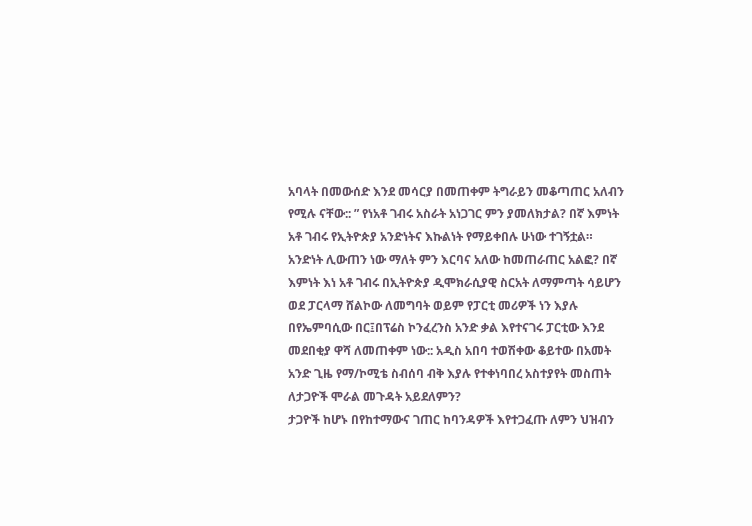አባላት በመውሰድ እንደ መሳርያ በመጠቀም ትግራይን መቆጣጠር አለብን የሚሉ ናቸው:: ” የነአቶ ገብሩ አስራት አነጋገር ምን ያመለክታል? በኛ እምነት አቶ ገብሩ የኢትዮጵያ አንድነትና እኩልነት የማይቀበሉ ሁነው ተገኝቷል። አንድነት ሊውጠን ነው ማለት ምን እርባና አለው ከመጠራጠር አልፎ? በኛ እምነት እነ አቶ ገብሩ በኢትዮጵያ ዲሞክራሲያዊ ስርአት ለማምጣት ሳይሆን ወደ ፓርላማ ሸልኮው ለመግባት ወይም የፓርቲ መሪዎች ነን እያሉ በየኤምባሲው በር፤በፕሬስ ኮንፈረንስ አንድ ቃል እየተናገሩ ፓርቲው እንደ መደበቂያ ዋሻ ለመጠቀም ነው:: አዲስ አበባ ተወሽቀው ቆይተው በአመት አንድ ጊዜ የማ/ኮሚቴ ስብሰባ ብቅ እያሉ የተቀነባበረ አስተያየት መስጠት ለታጋዮች ሞራል መጉዳት አይደለምን?
ታጋዮች ከሆኑ በየከተማውና ገጠር ከባንዳዎች እየተጋፈጡ ለምን ህዝብን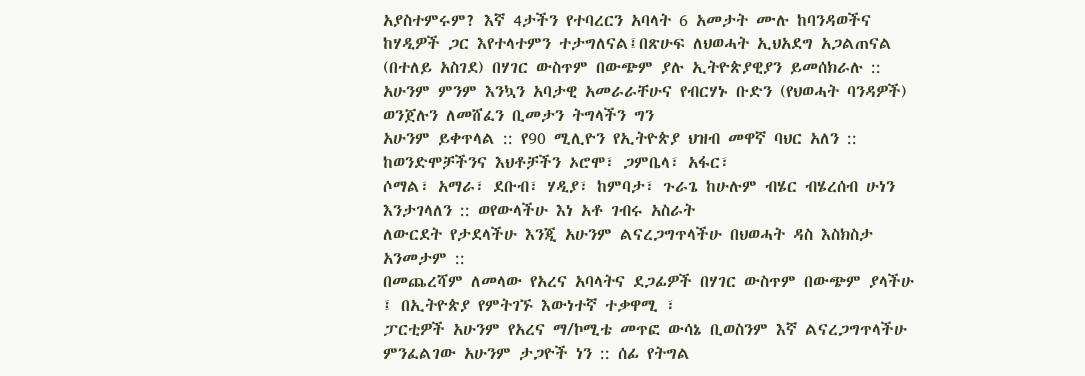አያስተምሩም? እኛ 4ታችን የተባረርን አባላት 6 አመታት ሙሉ ከባንዳወችና ከሃዲዎች ጋር እየተላተምን ተታግለናል፤በጽሁፍ ለህወሓት ኢህአደግ አጋልጠናል (በተለይ አስገደ) በሃገር ውስጥም በውጭም ያሉ ኢትዮጵያዊያን ይመሰክራሉ ::
አሁንም ምንም እንኳን አባታዊ አመራራቸሁና የብርሃኑ ቡድን (የህወሓት ባንዳዎች) ወንጀሉን ለመሸፈን ቢመታን ትግላችን ግን
አሁንም ይቀጥላል :: የ90 ሚሊዮን የኢትዮጵያ ህዝብ መዋኛ ባህር አለን :: ከወንድሞቻችንና እህቶቻችን ኦሮሞ፣ ጋምቤላ፣ አፋር፣
ሶማል፣ አማራ፣ ደቡብ፣ ሃዲያ፣ ከምባታ፣ ጉራጌ ከሁሉም ብሄር ብሄረሰብ ሁነን እንታገላለን :: ወየውላችሁ እነ አቶ ገብሩ አስራት
ለውርደት የታደላችሁ እንጂ አሁንም ልናረጋግጥላችሁ በህወሓት ዳስ እስክስታ አንመታም ::
በመጨረሻም ለመላው የአረና አባላትና ደጋፊዎች በሃገር ውስጥም በውጭም ያላችሁ ፤ በኢትዮጵያ የምትገኙ እውነተኛ ተቃዋሚ ፣
ፓርቲዎች አሁንም የአረና ማ/ኮሚቴ መጥፎ ውሳኔ ቢወስንም እኛ ልናረጋግጥላችሁ ምንፈልገው አሁንም ታጋዮች ነን :: ሰፊ የትግል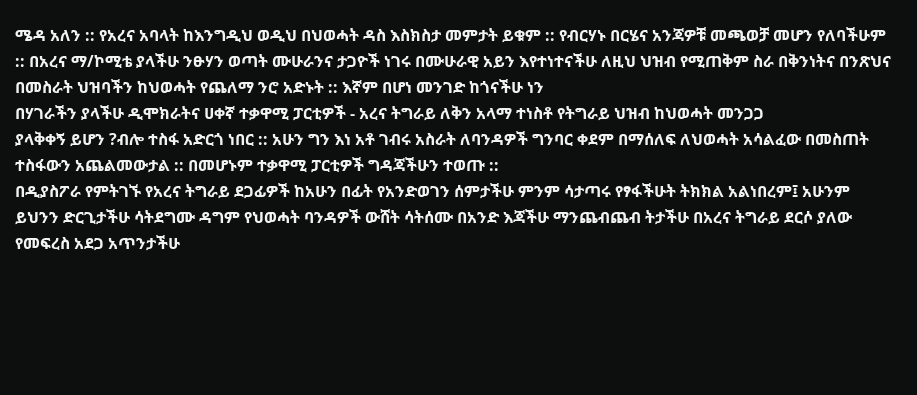ሜዳ አለን :: የአረና አባላት ከእንግዲህ ወዲህ በህወሓት ዳስ እስክስታ መምታት ይቁም :: የብርሃኑ በርሄና አንጃዎቹ መጫወቻ መሆን የለባችሁም :: በአረና ማ/ኮሚቴ ያላችሁ ንፁሃን ወጣት ሙሁራንና ታጋዮች ነገሩ በሙሁራዊ አይን እየተነተናችሁ ለዚህ ህዝብ የሚጠቅም ስራ በቅንነትና በንጽህና በመስራት ህዝባችን ከህወሓት የጨለማ ንሮ አድኑት :: እኛም በሆነ መንገድ ከጎናችሁ ነን
በሃገራችን ያላችሁ ዲሞክራትና ሀቀኛ ተቃዋሚ ፓርቲዎች - አረና ትግራይ ለቅን አላማ ተነስቶ የትግራይ ህዝብ ከህወሓት መንጋጋ
ያላቅቀኝ ይሆን ?ብሎ ተስፋ አድርጎ ነበር :: አሁን ግን እነ አቶ ገብሩ አስራት ለባንዳዎች ግንባር ቀደም በማሰለፍ ለህወሓት አሳልፈው በመስጠት ተስፋውን አጨልመውታል :: በመሆኑም ተቃዋሚ ፓርቲዎች ግዳጃችሁን ተወጡ ::
በዲያስፖራ የምትገኙ የአረና ትግራይ ደጋፊዎች ከአሁን በፊት የአንድወገን ሰምታችሁ ምንም ሳታጣሩ የፃፋችሁት ትክክል አልነበረም፤ አሁንም ይህንን ድርጊታችሁ ሳትደግሙ ዳግም የህወሓት ባንዳዎች ውሸት ሳትሰሙ በአንድ እጃችሁ ማንጨብጨብ ትታችሁ በአረና ትግራይ ደርሶ ያለው የመፍረስ አደጋ አጥንታችሁ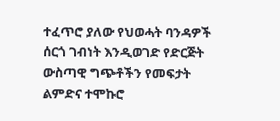ተፈጥሮ ያለው የህወሓት ባንዳዎች ሰርጎ ገብነት እንዲወገድ የድርጅት ውስጣዊ ግጭቶችን የመፍታት ልምድና ተሞኩሮ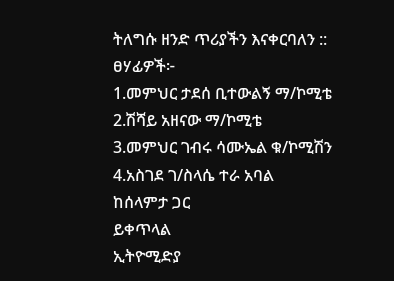ትለግሱ ዘንድ ጥሪያችን እናቀርባለን ::
ፀሃፊዎች፦
1.መምህር ታደሰ ቢተውልኝ ማ/ኮሚቴ
2.ሽሻይ አዘናው ማ/ኮሚቴ
3.መምህር ገብሩ ሳሙኤል ቁ/ኮሚሽን
4.አስገደ ገ/ስላሴ ተራ አባል
ከሰላምታ ጋር
ይቀጥላል
ኢትዮሚድያ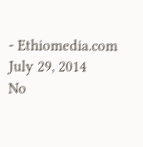- Ethiomedia.com
July 29, 2014
No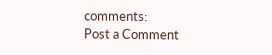comments:
Post a Comment